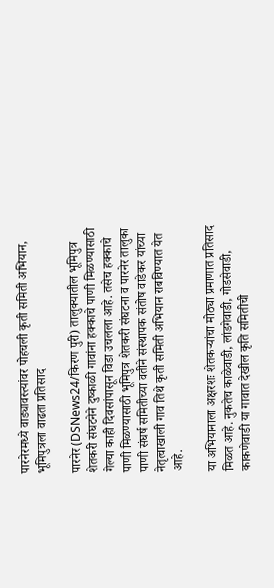पारनेरमध्ये वाड्यावस्त्यांवर पोहचली कृती समिती अभियान, भूमिपुत्रला वाढता प्रतिसाद

पारनेर (DSNews24/किरण पुरी) तालुक्यातील भूमिपुत्र शेतकरी संघटनेने दुष्काळी गावांना हक्काचे पाणी मिळण्यासाठी गेल्या काही दिवसांपासून विडा उचलला आहे. तसेच हक्काचे पाणी मिळण्यासाठी भूमिपुत्र शेतकरी संघटना व पारनेर तालुका पाणी संघर्ष समितीच्या वतीने संस्थापक संतोष वाडेकर यांच्या नेतृत्वाखाली गाव तिथे कृती समिती अभियान राबविण्यात येत आहे.

या अभियानाला अक्षरशः शेतकऱ्यांचा मोठ्या प्रमाणात प्रतिसाद मिळत आहे. नुकतेच काळेवाडी, लांडगेवाडी, गोडसेवाडी, काकणेवाडी या गावात देखील कृति समितीची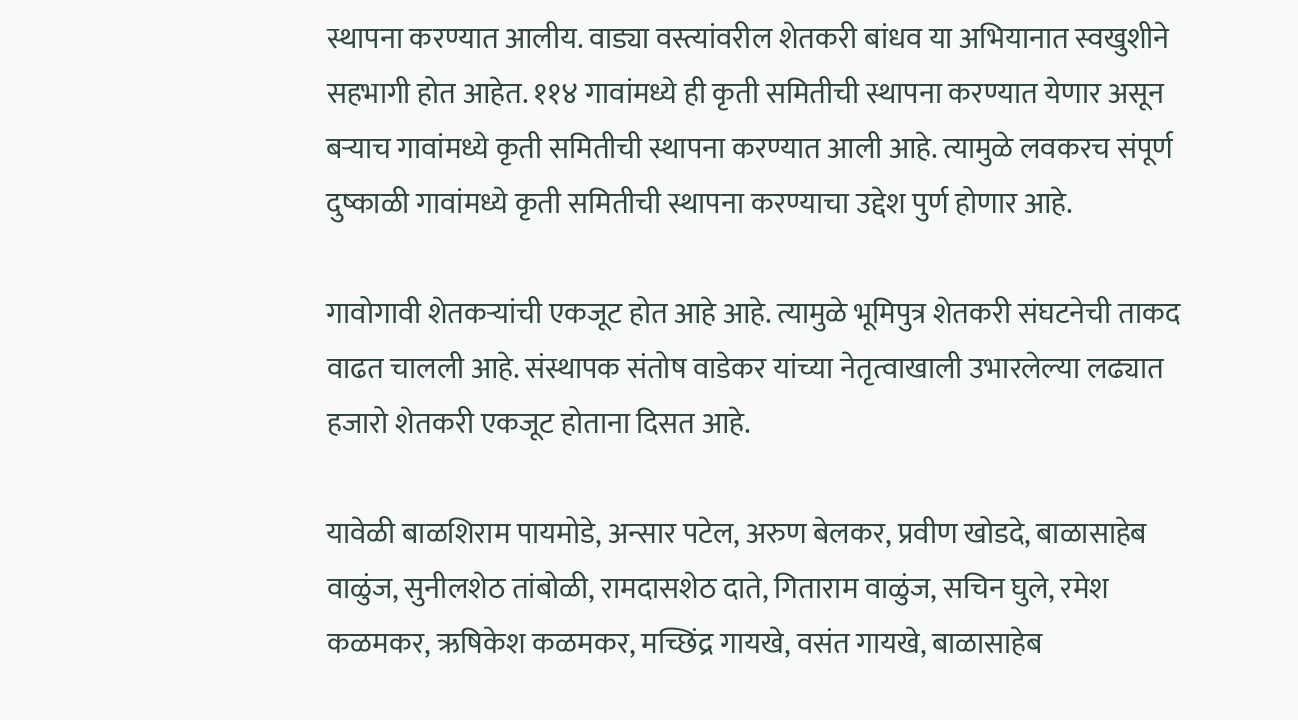स्थापना करण्यात आलीय. वाड्या वस्त्यांवरील शेतकरी बांधव या अभियानात स्वखुशीने सहभागी होत आहेत. ११४ गावांमध्ये ही कृती समितीची स्थापना करण्यात येणार असून बऱ्याच गावांमध्ये कृती समितीची स्थापना करण्यात आली आहे. त्यामुळे लवकरच संपूर्ण दुष्काळी गावांमध्ये कृती समितीची स्थापना करण्याचा उद्देश पुर्ण होणार आहे.

गावोगावी शेतकऱ्यांची एकजूट होत आहे आहे. त्यामुळे भूमिपुत्र शेतकरी संघटनेची ताकद वाढत चालली आहे. संस्थापक संतोष वाडेकर यांच्या नेतृत्वाखाली उभारलेल्या लढ्यात हजारो शेतकरी एकजूट होताना दिसत आहे.

यावेळी बाळशिराम पायमोडे, अन्सार पटेल, अरुण बेलकर, प्रवीण खोडदे, बाळासाहेब वाळुंज, सुनीलशेठ तांबोळी, रामदासशेठ दाते, गिताराम वाळुंज, सचिन घुले, रमेश कळमकर, ऋषिकेश कळमकर, मच्छिंद्र गायखे, वसंत गायखे, बाळासाहेब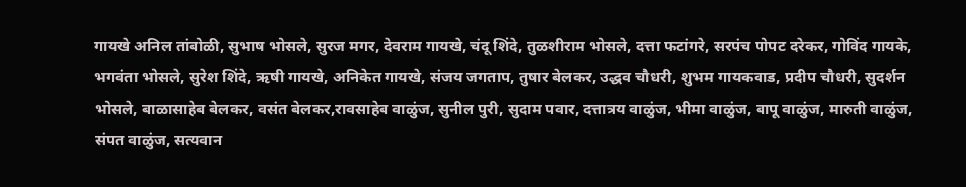गायखे अनिल तांबोळी, सुभाष भोसले, सुरज मगर, देवराम गायखे, चंदू शिंदे, तुळशीराम भोसले, दत्ता फटांगरे, सरपंच पोपट दरेकर, गोविंद गायके, भगवंता भोसले, सुरेश शिंदे, ऋषी गायखे, अनिकेत गायखे, संजय जगताप, तुषार बेलकर, उद्धव चौधरी, शुभम गायकवाड, प्रदीप चौधरी, सुदर्शन भोसले, बाळासाहेब बेलकर, वसंत बेलकर,रावसाहेब वाळुंज, सुनील पुरी, सुदाम पवार, दत्तात्रय वाळुंज, भीमा वाळुंज, बापू वाळुंज, मारुती वाळुंज, संपत वाळुंज, सत्यवान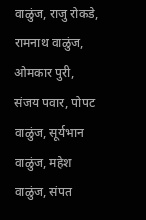वाळुंज, राजु रोकडे, रामनाथ वाळुंज, ओमकार पुरी, संजय पवार, पोपट वाळुंज, सूर्यभान वाळुंज, महेश वाळुंज, संपत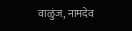वाळुंज, नामदेव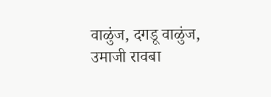वाळुंज, दगडू वाळुंज, उमाजी रावबा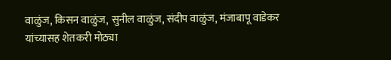वाळुंज, किसन वाळुंज, सुनील वाळुंज, संदीप वाळुंज, मंजाबापू वाडेकर यांच्यासह शेतकरी मोठ्या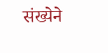संख्येने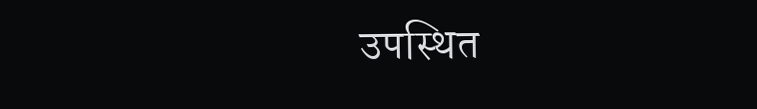उपस्थित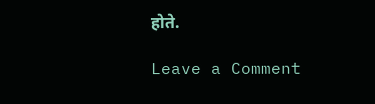होते.

Leave a Comment